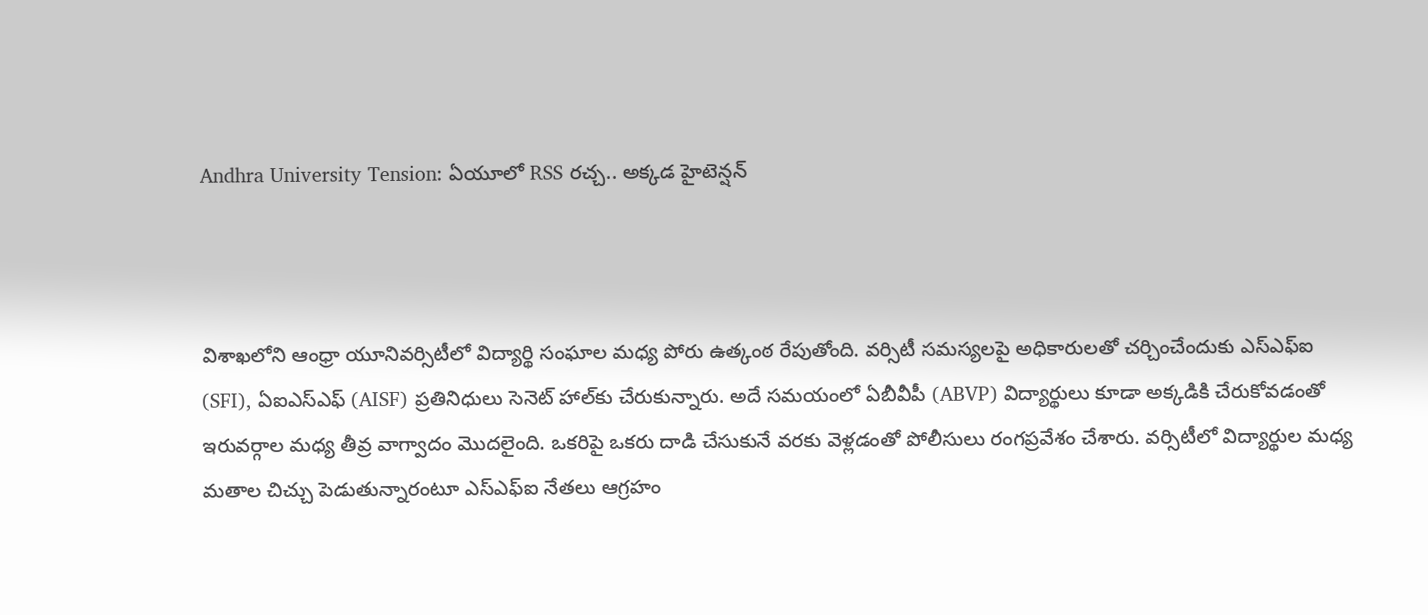Andhra University Tension: ఏయూలో RSS రచ్చ.. అక్కడ హైటెన్షన్



విశాఖలోని ఆంధ్రా యూనివర్సిటీలో విద్యార్థి సంఘాల మధ్య పోరు ఉత్కంఠ రేపుతోంది. వర్సిటీ సమస్యలపై అధికారులతో చర్చించేందుకు ఎస్ఎఫ్ఐ (SFI), ఏఐఎస్ఎఫ్ (AISF) ప్రతినిధులు సెనెట్ హాల్‌కు చేరుకున్నారు. అదే సమయంలో ఏబీవీపీ (ABVP) విద్యార్థులు కూడా అక్కడికి చేరుకోవడంతో ఇరువర్గాల మధ్య తీవ్ర వాగ్వాదం మొదలైంది. ఒకరిపై ఒకరు దాడి చేసుకునే వరకు వెళ్లడంతో పోలీసులు రంగప్రవేశం చేశారు. వర్సిటీలో విద్యార్థుల మధ్య మతాల చిచ్చు పెడుతున్నారంటూ ఎస్ఎఫ్ఐ నేతలు ఆగ్రహం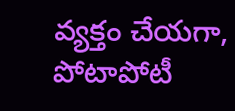వ్యక్తం చేయగా, పోటాపోటీ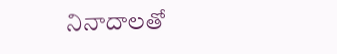నినాదాలతో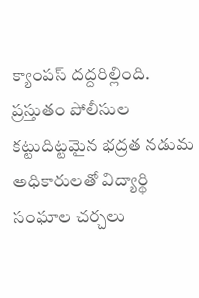క్యాంపస్ దద్దరిల్లింది. ప్రస్తుతం పోలీసుల కట్టుదిట్టమైన భద్రత నడుమ అధికారులతో విద్యార్థి సంఘాల చర్చలు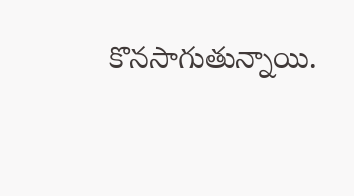కొనసాగుతున్నాయి.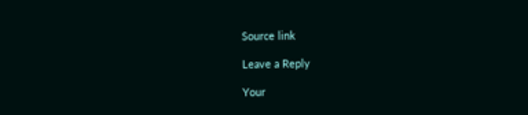Source link

Leave a Reply

Your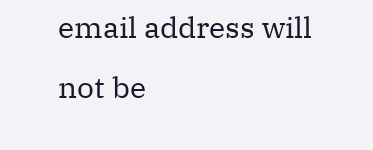email address will not be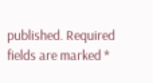published. Required fields are marked *